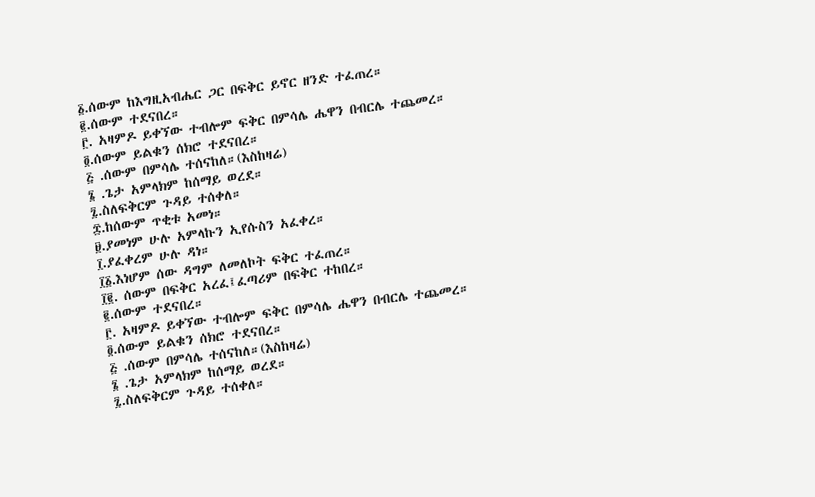፩.ሰውም ከእግዚአብሔር ጋር በፍቅር ይኖር ዘንድ ተፈጠረ።
፪.ሰውም ተደናበረ።
፫. አዛምዶ ይቀኘው ተብሎም ፍቅር በምሳሌ ሔዋን በብርሌ ተጨመረ።
፬.ሰውም ይልቁን ሰክሮ ተደናበረ።
፭ .ሰውም በምሳሌ ተሰናከለ።(እስከዛሬ)
፮ .ጌታ አምላክም ከሰማይ ወረደ።
፯.ስለፍቅርም ጉዳይ ተሰቀለ።
፰.ከሰውም ጥቂቱ አመነ።
፱.ያመነም ሁሉ አምላኩን ኢየሱስን አፈቀረ።
፲.ያፈቀረም ሁሉ ዳነ።
፲፩.እነሆም ሰው ዳግም ለመለኮት ፍቅር ተፈጠረ።
፲፪. ሰውም በፍቅር አረፈ፤ፈጣሪም በፍቅር ተከበረ።
፪.ሰውም ተደናበረ።
፫. አዛምዶ ይቀኘው ተብሎም ፍቅር በምሳሌ ሔዋን በብርሌ ተጨመረ።
፬.ሰውም ይልቁን ሰክሮ ተደናበረ።
፭ .ሰውም በምሳሌ ተሰናከለ።(እስከዛሬ)
፮ .ጌታ አምላክም ከሰማይ ወረደ።
፯.ስለፍቅርም ጉዳይ ተሰቀለ።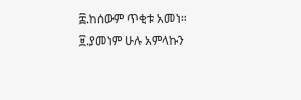፰.ከሰውም ጥቂቱ አመነ።
፱.ያመነም ሁሉ አምላኩን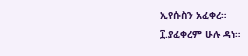ኢየሱስን አፈቀረ።
፲.ያፈቀረም ሁሉ ዳነ።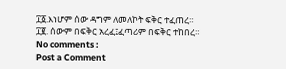፲፩.እነሆም ሰው ዳግም ለመለኮት ፍቅር ተፈጠረ።
፲፪. ሰውም በፍቅር አረፈ፤ፈጣሪም በፍቅር ተከበረ።
No comments :
Post a Comment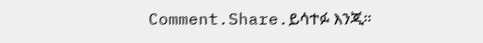Comment.Share.ይሳተፉ እንጂ።